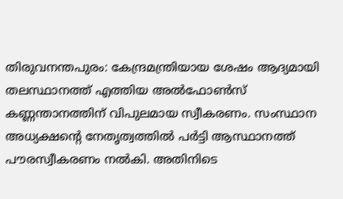തിരുവനന്തപുരം: കേന്ദ്രമന്ത്രിയായ ശേഷം ആദ്യമായി തലസ്ഥാനത്ത് എത്തിയ അല്‍ഫോണ്‍സ് കണ്ണന്താനത്തിന് വിപുലമായ സ്വീകരണം. സംസ്ഥാന അധ്യക്ഷന്റെ നേതൃത്വത്തില്‍ പര്‍ട്ടി ആസ്ഥാനത്ത് പൗരസ്വീകരണം നല്‍കി. അതിനിടെ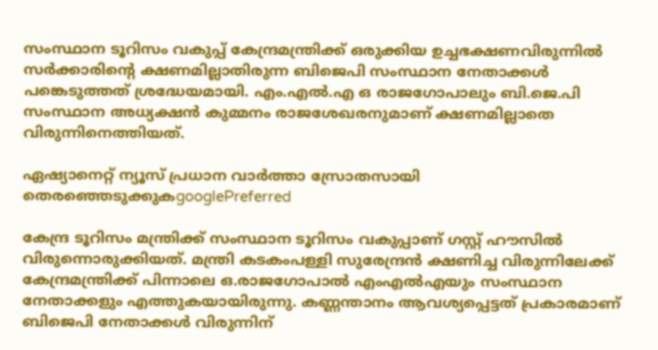സംസ്ഥാന ടൂറിസം വകുപ്പ് കേന്ദ്രമന്ത്രിക്ക് ഒരുക്കിയ ഉച്ചഭക്ഷണവിരുന്നില്‍ സര്‍ക്കാരിന്റെ ക്ഷണമില്ലാതിരുന്ന ബിജെപി സംസ്ഥാന നേതാക്കള്‍ പങ്കെടുത്തത് ശ്രദ്ധേയമായി. എം.എല്‍.എ ഒ രാജഗോപാലും ബി.ജെ.പി സംസ്ഥാന അധ്യക്ഷന്‍ കുമ്മനം രാജശേഖരനുമാണ് ക്ഷണമില്ലാതെ വിരുന്നിനെത്തിയത്.

ഏഷ്യാനെറ്റ് ന്യൂസ് പ്രധാന വാർത്താ സ്രോതസായി തെരഞ്ഞെടുക്കുകgooglePreferred

കേന്ദ്ര ടൂറിസം മന്ത്രിക്ക് സംസ്ഥാന ടൂറിസം വകുപ്പാണ് ഗസ്റ്റ് ഹൗസില്‍ വിരുന്നൊരുക്കിയത്. മന്ത്രി കടകംപള്ളി സുരേന്ദ്രന്‍ ക്ഷണിച്ച വിരുന്നിലേക്ക് കേന്ദ്രമന്ത്രിക്ക് പിന്നാലെ ഒ.രാജഗോപാല്‍ എംഎല്‍എയും സംസ്ഥാന നേതാക്കളും എത്തുകയായിരുന്നു. കണ്ണന്താനം ആവശ്യപ്പെട്ടത് പ്രകാരമാണ് ബിജെപി നേതാക്കള്‍ വിരുന്നിന്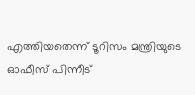എത്തിയതെന്ന് ടൂറിസം മന്ത്രിയുടെ ഓഫീസ് പിന്നീട്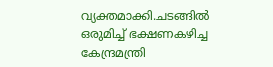വ്യക്തമാക്കി.ചടങ്ങില്‍ ഒരുമിച്ച് ഭക്ഷണകഴിച്ച കേന്ദ്രമന്ത്രി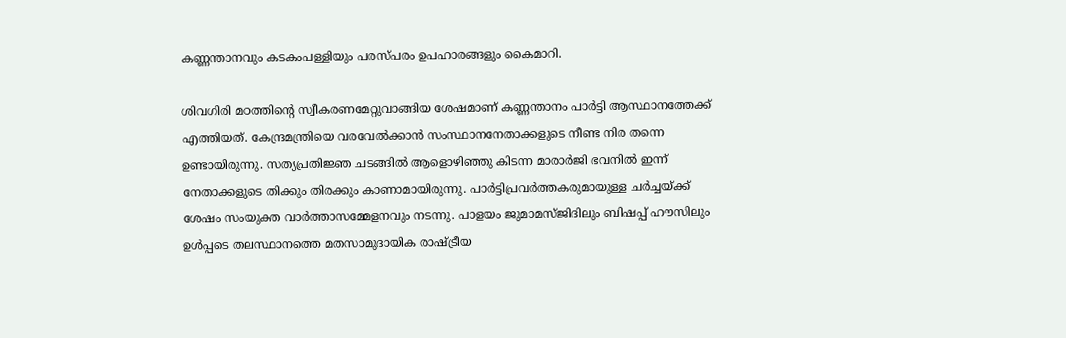കണ്ണന്താനവും കടകംപള്ളിയും പരസ്പരം ഉപഹാരങ്ങളും കൈമാറി.

ശിവഗിരി മഠത്തിന്റെ സ്വീകരണമേറ്റുവാങ്ങിയ ശേഷമാണ് കണ്ണന്താനം പാര്‍ട്ടി ആസ്ഥാനത്തേക്ക് എത്തിയത്. കേന്ദ്രമന്ത്രിയെ വരവേല്‍ക്കാന്‍ സംസ്ഥാനനേതാക്കളുടെ നീണ്ട നിര തന്നെ ഉണ്ടായിരുന്നു. സത്യപ്രതിജ്ഞ ചടങ്ങില്‍ ആളൊഴിഞ്ഞു കിടന്ന മാരാര്‍ജി ഭവനില്‍ ഇന്ന് നേതാക്കളുടെ തിക്കും തിരക്കും കാണാമായിരുന്നു. പാര്‍ട്ടിപ്രവര്‍ത്തകരുമായുള്ള ചര്‍ച്ചയ്ക്ക് ശേഷം സംയുക്ത വാര്‍ത്താസമ്മേളനവും നടന്നു. പാളയം ജുമാമസ്ജിദിലും ബിഷപ്പ് ഹൗസിലും ഉള്‍പ്പടെ തലസ്ഥാനത്തെ മതസാമുദായിക രാഷ്ട്രീയ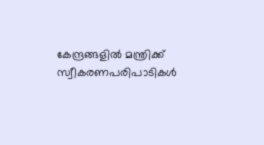കേന്ദ്രങ്ങളില്‍ മന്ത്രിക്ക് സ്വീകരണപരിപാടികള്‍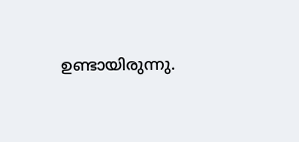ഉണ്ടായിരുന്നു.